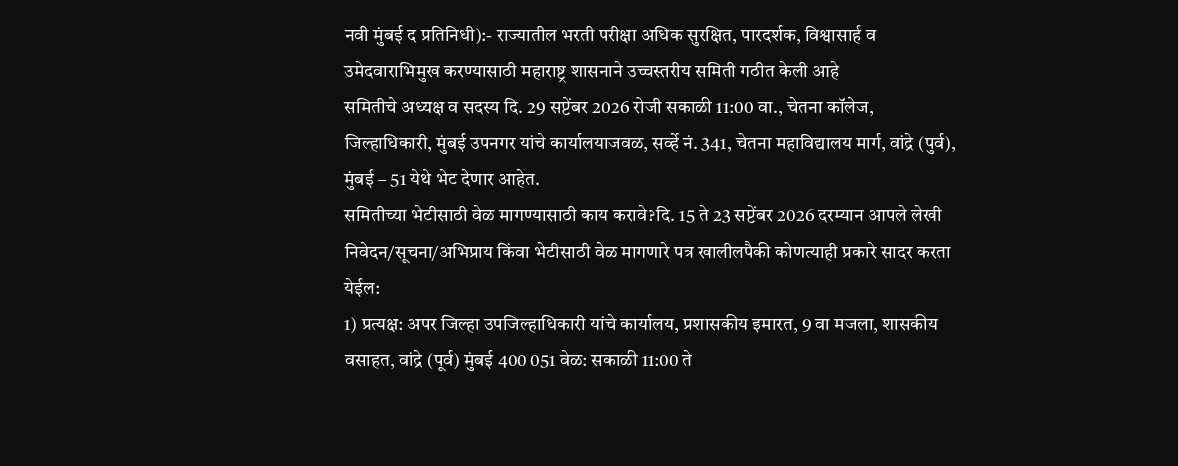नवी मुंबई द प्रतिनिधी):- राज्यातील भरती परीक्षा अधिक सुरक्षित, पारदर्शक, विश्वासार्ह व उमेदवाराभिमुख करण्यासाठी महाराष्ट्र शासनाने उच्चस्तरीय समिती गठीत केली आहे
समितीचे अध्यक्ष व सदस्य दि. 29 सप्टेंबर 2026 रोजी सकाळी 11:00 वा., चेतना कॉलेज, जिल्हाधिकारी, मुंबई उपनगर यांचे कार्यालयाजवळ, सर्व्हे नं. 341, चेतना महाविद्यालय मार्ग, वांद्रे (पुर्व), मुंबई – 51 येथे भेट देणार आहेत.
समितीच्या भेटीसाठी वेळ मागण्यासाठी काय करावे?दि. 15 ते 23 सप्टेंबर 2026 दरम्यान आपले लेखी निवेदन/सूचना/अभिप्राय किंवा भेटीसाठी वेळ मागणारे पत्र खालीलपैकी कोणत्याही प्रकारे सादर करता येईल:
1) प्रत्यक्ष: अपर जिल्हा उपजिल्हाधिकारी यांचे कार्यालय, प्रशासकीय इमारत, 9 वा मजला, शासकीय वसाहत, वांद्रे (पूर्व) मुंबई 400 051 वेळ: सकाळी 11:00 ते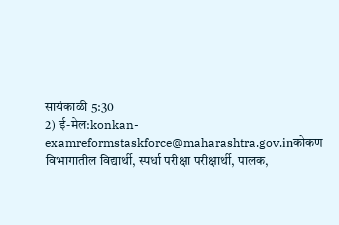सायंकाळी 5:30
2) ई-मेल:konkan-examreformstaskforce@maharashtra.gov.inकोकण विभागातील विद्यार्थी, स्पर्धा परीक्षा परीक्षार्थी, पालक,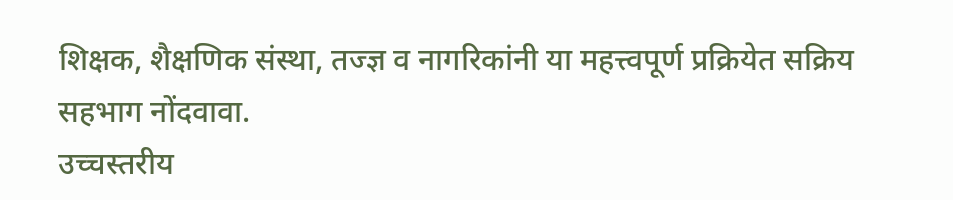शिक्षक, शैक्षणिक संस्था, तज्ज्ञ व नागरिकांनी या महत्त्वपूर्ण प्रक्रियेत सक्रिय सहभाग नोंदवावा.
उच्चस्तरीय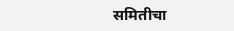समितीचा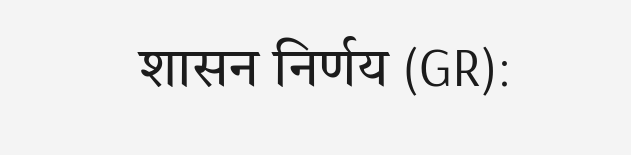शासन निर्णय (GR):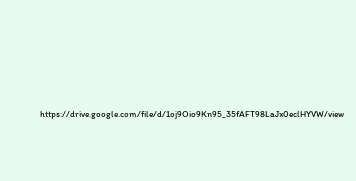https://drive.google.com/file/d/1oj9Oio9Kn95_35fAFT98LaJx0eclHYVW/view